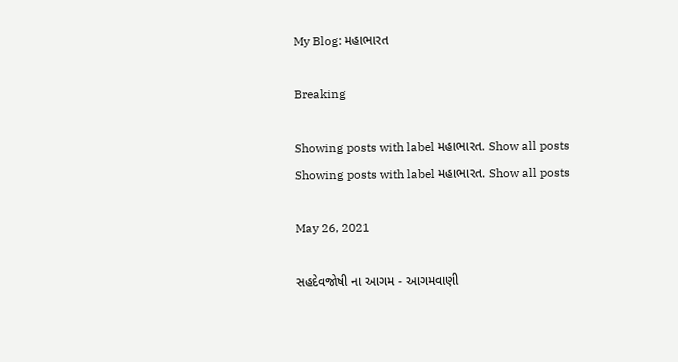My Blog: મહાભારત

Breaking

Showing posts with label મહાભારત. Show all posts
Showing posts with label મહાભારત. Show all posts

May 26, 2021

સહદેવજોષી ના આગમ - આગમવાણી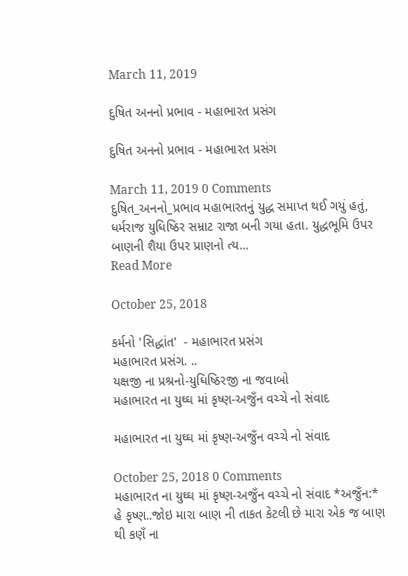March 11, 2019

દુષિત અનનો પ્રભાવ - મહાભારત પ્રસંગ

દુષિત અનનો પ્રભાવ - મહાભારત પ્રસંગ

March 11, 2019 0 Comments
દુષિત_અનનો_પ્રભાવ મહાભારતનું યુદ્ધ સમાપ્ત થઈ ગયું હતું, ધર્મરાજ યુધિષ્ઠિર સમ્રાટ રાજા બની ગયા હતા. યુદ્ધભૂમિ ઉપર બાણની શૈયા ઉપર પ્રાણનો ત્ય...
Read More

October 25, 2018

કર્મનો 'સિદ્ધાંત'  - મહાભારત પ્રસંગ
મહાભારત પ્રસંગ. ..
યક્ષજી ના પ્રશ્રનો-યુધિષ્ઠિરજી ના જવાબો
મહાભારત ના યુઘ્ઘ માં કૃષ્ણ-અજુઁન વચ્ચે નો સંવાદ

મહાભારત ના યુઘ્ઘ માં કૃષ્ણ-અજુઁન વચ્ચે નો સંવાદ

October 25, 2018 0 Comments
મહાભારત ના યુઘ્ઘ માં કૃષ્ણ-અજુઁન વચ્ચે નો સંવાદ *અજુઁન:*  હે કૃષ્ણ..જોઇ મારા બાણ ની તાકત કેટલી છે મારા એક જ બાણ થી કણઁ ના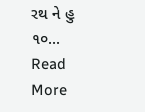રથ ને હુ ૧૦...
Read More